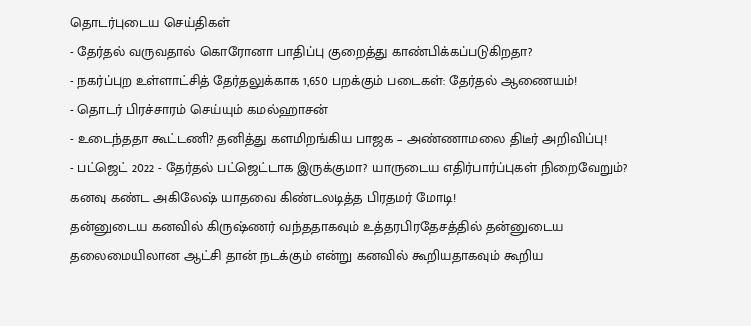தொடர்புடைய செய்திகள்
- தேர்தல் வருவதால் கொரோனா பாதிப்பு குறைத்து காண்பிக்கப்படுகிறதா?
- நகர்ப்புற உள்ளாட்சித் தேர்தலுக்காக 1,650 பறக்கும் படைகள்: தேர்தல் ஆணையம்!
- தொடர் பிரச்சாரம் செய்யும் கமல்ஹாசன்
- உடைந்ததா கூட்டணி? தனித்து களமிறங்கிய பாஜக – அண்ணாமலை திடீர் அறிவிப்பு!
- பட்ஜெட் 2022 - தேர்தல் பட்ஜெட்டாக இருக்குமா? யாருடைய எதிர்பார்ப்புகள் நிறைவேறும்?
கனவு கண்ட அகிலேஷ் யாதவை கிண்டலடித்த பிரதமர் மோடி!
தன்னுடைய கனவில் கிருஷ்ணர் வந்ததாகவும் உத்தரபிரதேசத்தில் தன்னுடைய தலைமையிலான ஆட்சி தான் நடக்கும் என்று கனவில் கூறியதாகவும் கூறிய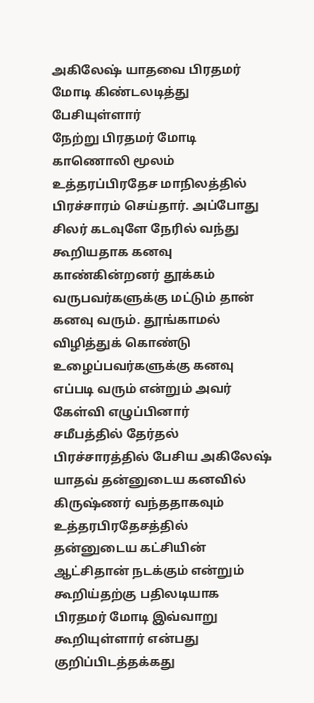அகிலேஷ் யாதவை பிரதமர் மோடி கிண்டலடித்து பேசியுள்ளார்
நேற்று பிரதமர் மோடி காணொலி மூலம் உத்தரப்பிரதேச மாநிலத்தில் பிரச்சாரம் செய்தார். அப்போது சிலர் கடவுளே நேரில் வந்து கூறியதாக கனவு காண்கின்றனர் தூக்கம் வருபவர்களுக்கு மட்டும் தான் கனவு வரும். தூங்காமல் விழித்துக் கொண்டு உழைப்பவர்களுக்கு கனவு எப்படி வரும் என்றும் அவர் கேள்வி எழுப்பினார்
சமீபத்தில் தேர்தல் பிரச்சாரத்தில் பேசிய அகிலேஷ் யாதவ் தன்னுடைய கனவில் கிருஷ்ணர் வந்ததாகவும் உத்தரபிரதேசத்தில் தன்னுடைய கட்சியின் ஆட்சிதான் நடக்கும் என்றும் கூறிய்தற்கு பதிலடியாக பிரதமர் மோடி இவ்வாறு கூறியுள்ளார் என்பது குறிப்பிடத்தக்கது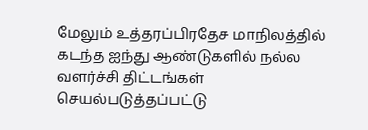மேலும் உத்தரப்பிரதேச மாநிலத்தில் கடந்த ஐந்து ஆண்டுகளில் நல்ல வளர்ச்சி திட்டங்கள் செயல்படுத்தப்பட்டு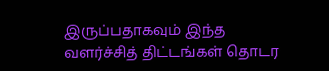இருப்பதாகவும் இந்த வளர்ச்சித் திட்டங்கள் தொடர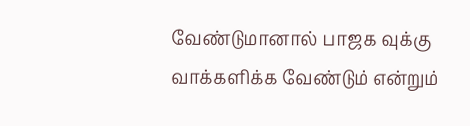வேண்டுமானால் பாஜக வுக்கு வாக்களிக்க வேண்டும் என்றும்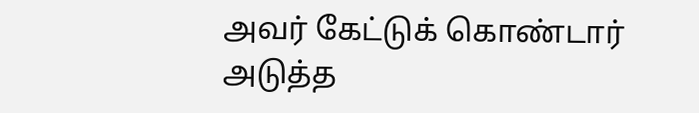அவர் கேட்டுக் கொண்டார்
அடுத்த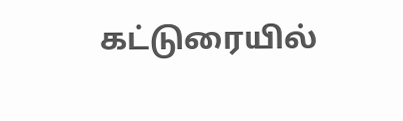கட்டுரையில்